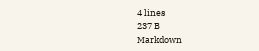4 lines
237 B
Markdown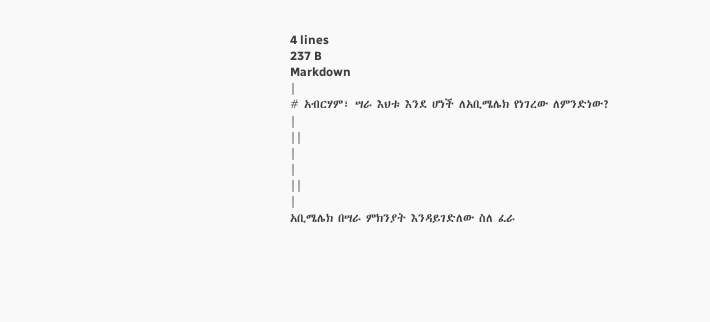4 lines
237 B
Markdown
|
# አብርሃም፣ ሣራ እህቱ እንደ ሆነች ለአቢሜሌክ የነገረው ለምንድነው?
|
||
|
|
||
|
አቢሜሌክ በሣራ ምክንያት እንዳይገድለው ስለ ፈራ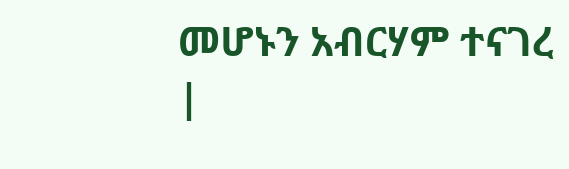መሆኑን አብርሃም ተናገረ
|